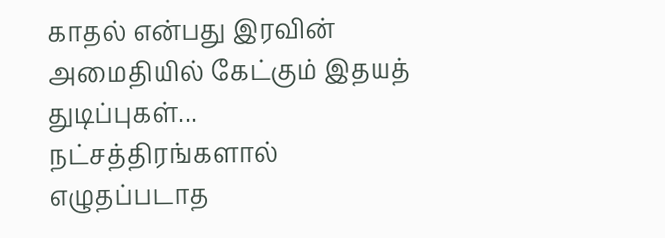காதல் என்பது இரவின் அமைதியில் கேட்கும் இதயத் துடிப்புகள்... நட்சத்திரங்களால் எழுதப்படாத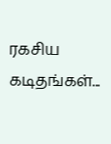ரகசிய கடிதங்கள்...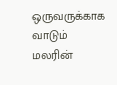ஒருவருக்காக வாடும் மலரின்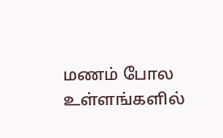மணம் போல உள்ளங்களில்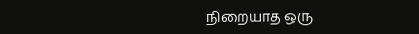நிறையாத ஒரு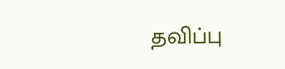தவிப்பு